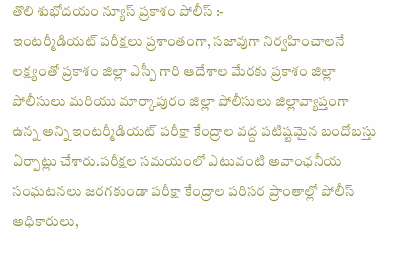తొలి శుభోదయం న్యూస్ ప్రకాశం పోలీస్ :-
ఇంటర్మీడియట్ పరీక్షలు ప్రశాంతంగా, సజావుగా నిర్వహించాలనే లక్ష్యంతో ప్రకాశం జిల్లా ఎస్పీ గారి ఆదేశాల మేరకు ప్రకాశం జిల్లా పోలీసులు మరియు మార్కాపురం జిల్లా పోలీసులు జిల్లావ్యాప్తంగా ఉన్న అన్ని ఇంటర్మీడియట్ పరీక్షా కేంద్రాల వద్ద పటిష్టమైన బందోబస్తు ఏర్పాట్లు చేశారు.పరీక్షల సమయంలో ఎటువంటి అవాంఛనీయ సంఘటనలు జరగకుండా పరీక్షా కేంద్రాల పరిసర ప్రాంతాల్లో పోలీస్ అధికారులు,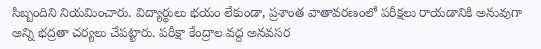సిబ్బందిని నియమించారు. విద్యార్థులు భయం లేకుండా, ప్రశాంత వాతావరణంలో పరీక్షలు రాయడానికి అనువుగా అన్ని భద్రతా చర్యలు చేపట్టారు. పరీక్షా కేంద్రాల వద్ద అనవసర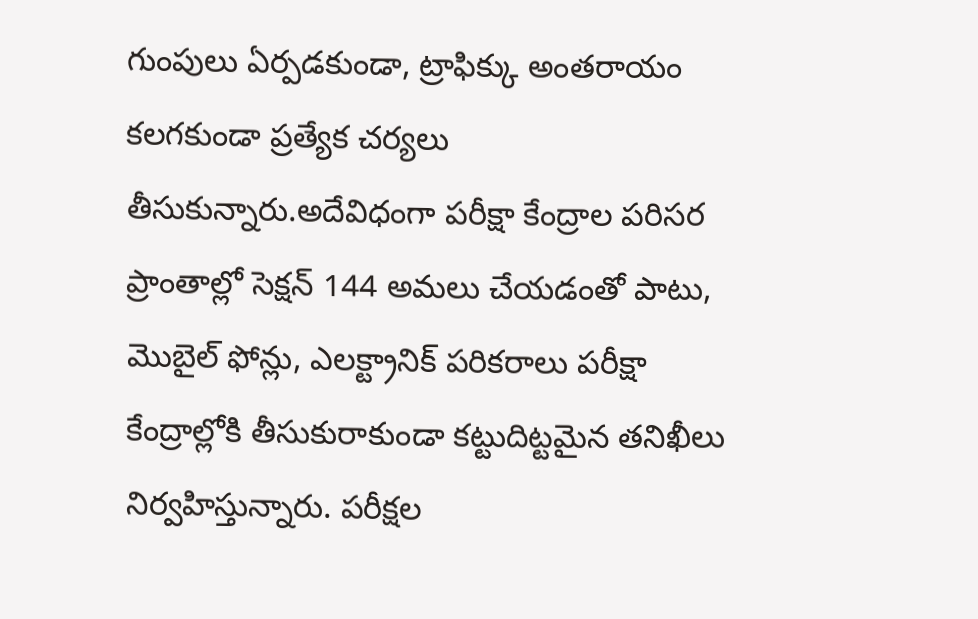గుంపులు ఏర్పడకుండా, ట్రాఫిక్కు అంతరాయం కలగకుండా ప్రత్యేక చర్యలు తీసుకున్నారు.అదేవిధంగా పరీక్షా కేంద్రాల పరిసర ప్రాంతాల్లో సెక్షన్ 144 అమలు చేయడంతో పాటు, మొబైల్ ఫోన్లు, ఎలక్ట్రానిక్ పరికరాలు పరీక్షా కేంద్రాల్లోకి తీసుకురాకుండా కట్టుదిట్టమైన తనిఖీలు నిర్వహిస్తున్నారు. పరీక్షల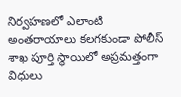నిర్వహణలో ఎలాంటి అంతరాయాలు కలగకుండా పోలీస్ శాఖ పూర్తి స్థాయిలో అప్రమత్తంగా విధులు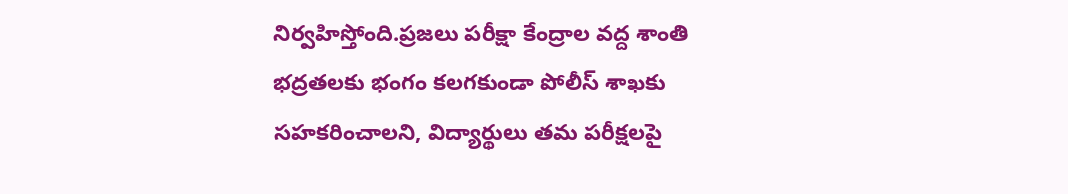నిర్వహిస్తోంది.ప్రజలు పరీక్షా కేంద్రాల వద్ద శాంతి భద్రతలకు భంగం కలగకుండా పోలీస్ శాఖకు సహకరించాలని, విద్యార్థులు తమ పరీక్షలపై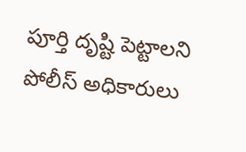పూర్తి దృష్టి పెట్టాలని పోలీస్ అధికారులు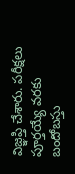విజ్ఞప్తి చేశారు. పరీక్షలు పూర్తయ్యే వరకు బందోబస్తు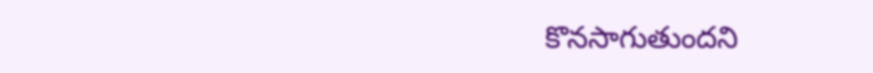కొనసాగుతుందని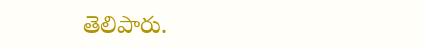తెలిపారు.